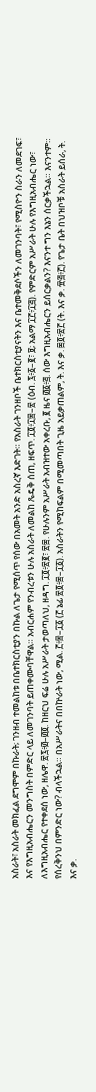አስራት፣ አስራት መክፈል ደግሞም በኩራት; ገንዘብ ተመልከቱ በቤተክርስቲያን በኩል ለጌታ የሚሰጥ የሰው በአመት አንድ አስረኛ እድገት። የአስራት ገንዘቦች ቤተክርስቲያናትን እና ቤተመቅደሶችን ለመገንባት፣ የሚስዮን ስራን ለመደገፍ፣ እና የእግዚአብሔርን መንግስት በምድር ላይ ለመገንባት ይጠቀሙባቸዋል። አብርሐም የንብረቱን ሁሉ አስራት ለመልከ ጼዴቅ ሰጠ, ዘፍጥ. ፲፬፥፲፰–፳ (ዕብ. ፯፥፩–፪፣ ፱; አልማ ፲፫፥፲፭). የምድርም አሥራት ሁሉ የእግዚአብሔር ነው፣ ለእግዚአብሔር የተቀደሰ ነው, ዘሌዋ. ፳፯፥፴–፴፬. ከዘርህ ፍሬ ሁሉ አሥራት ታወጣለህ, ዘዳግ. ፲፬፥፳፪፣ ፳፰. የሁሉንም አሥራት አብዝተው አቀረቡ, ፪ ዜና ፴፩፥፭. ሰው እግዚአብሔርን ይሰርቃልን? እናንተ ግን እኔን ሰርቃችኋል። እናንተም። የሰረቅንህ በምንድር ነው? ብላችኋል። በአሥራትና በበኵራት ነው, ሚል. ፫፥፰–፲፩ (፫ ኔፊ ፳፬፥፰–፲፩). አስራትን የሚከፍልም በሚመጣበት ጊዜ አይቃጠልም, ት. እና ቃ. ፷፬፥፳፫ (ት. እና ቃ. ፹፭፥፫). የጌታ ቤት በህዝቦቹ አስራት ይሰራ, ት. እና ቃ.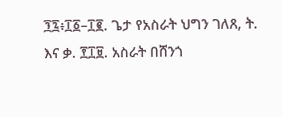፺፯፥፲፩–፲፪. ጌታ የአስራት ህግን ገለጸ, ት. እና ቃ. ፻፲፱. አስራት በሸንጎ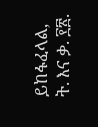ይከፋፈላል, ት. እና ቃ. ፻፳.